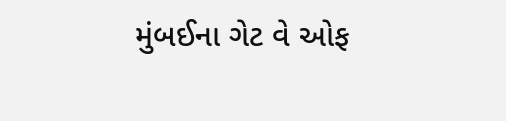મુંબઈના ગેટ વે ઓફ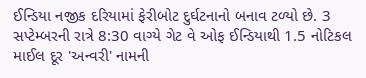ઈન્ડિયા નજીક દરિયામાં ફેરીબોટ દુર્ઘટનાનો બનાવ ટળ્યો છે. 3 સપ્ટેમ્બરની રાત્રે 8:30 વાગ્યે ગેટ વે ઓફ ઈન્ડિયાથી 1.5 નોટિકલ માઈલ દૂર 'અન્વરી' નામની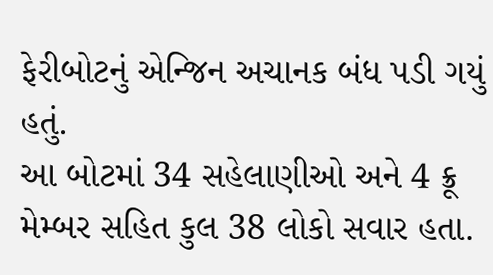ફેરીબોટનું એન્જિન અચાનક બંધ પડી ગયું હતું.
આ બોટમાં 34 સહેલાણીઓ અને 4 ક્રૂ મેમ્બર સહિત કુલ 38 લોકો સવાર હતા.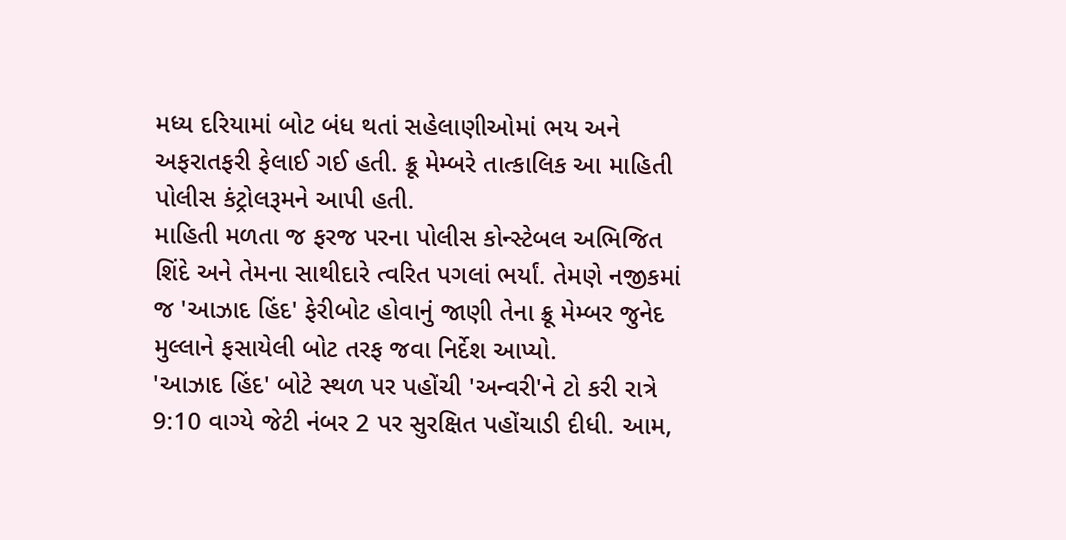મધ્ય દરિયામાં બોટ બંધ થતાં સહેલાણીઓમાં ભય અને અફરાતફરી ફેલાઈ ગઈ હતી. ક્રૂ મેમ્બરે તાત્કાલિક આ માહિતી પોલીસ કંટ્રોલરૂમને આપી હતી.
માહિતી મળતા જ ફરજ પરના પોલીસ કોન્સ્ટેબલ અભિજિત શિંદે અને તેમના સાથીદારે ત્વરિત પગલાં ભર્યાં. તેમણે નજીકમાં જ 'આઝાદ હિંદ' ફેરીબોટ હોવાનું જાણી તેના ક્રૂ મેમ્બર જુનેદ મુલ્લાને ફસાયેલી બોટ તરફ જવા નિર્દેશ આપ્યો.
'આઝાદ હિંદ' બોટે સ્થળ પર પહોંચી 'અન્વરી'ને ટો કરી રાત્રે 9:10 વાગ્યે જેટી નંબર 2 પર સુરક્ષિત પહોંચાડી દીધી. આમ,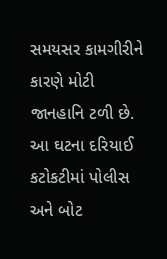સમયસર કામગીરીને કારણે મોટી જાનહાનિ ટળી છે. આ ઘટના દરિયાઈ કટોકટીમાં પોલીસ અને બોટ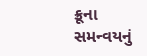ક્રૂના સમન્વયનું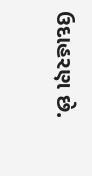ઉદાહરણ છે.